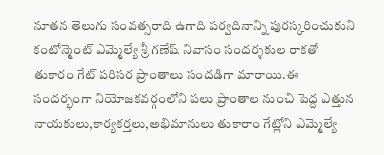నూతన తెలుగు సంవత్సరాది ఉగాది పర్వదినాన్ని పురస్కరించుకుని కంటోన్మెంట్ ఎమ్మెల్యే శ్రీ గణేష్ నివాసం సందర్శకుల రాకతో తుకారం గేట్ పరిసర ప్రాంతాలు సందడిగా మారాయి.ఈ సందర్భంగా నియోజకవర్గంలోని పలు ప్రాంతాల నుంచి పెద్ద ఎత్తున నాయకులు,కార్యకర్తలు,అభిమానులు తుకారాం గేట్లోని ఎమ్మెల్యే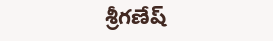శ్రీగణేష్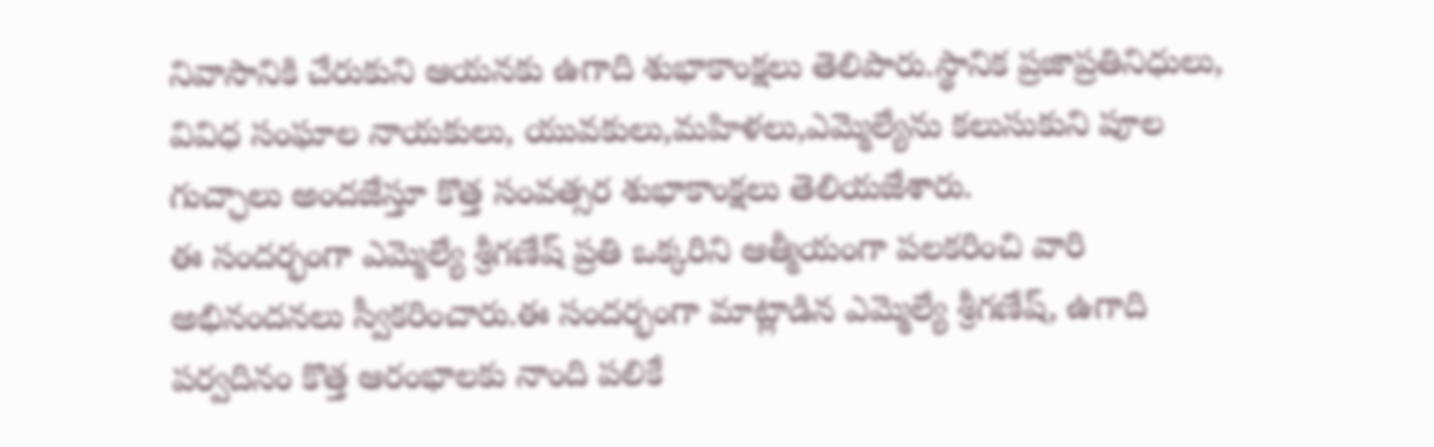నివాసానికి చేరుకుని ఆయనకు ఉగాది శుభాకాంక్షలు తెలిపారు.స్థానిక ప్రజాప్రతినిధులు, వివిధ సంఘాల నాయకులు, యువకులు,మహిళలు,ఎమ్మెల్యేను కలుసుకుని పూల గుచ్ఛాలు అందజేస్తూ కొత్త సంవత్సర శుభాకాంక్షలు తెలియజేశారు.
ఈ సందర్భంగా ఎమ్మెల్యే శ్రీగణేష్ ప్రతి ఒక్కరిని ఆత్మీయంగా పలకరించి వారి అభినందనలు స్వీకరించారు.ఈ సందర్భంగా మాట్లాడిన ఎమ్మెల్యే శ్రీగణేష్, ఉగాది పర్వదినం కొత్త ఆరంభాలకు నాంది పలికే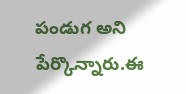పండుగ అని పేర్కొన్నారు.ఈ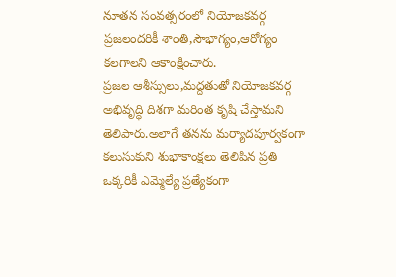నూతన సంవత్సరంలో నియోజకవర్గ ప్రజలందరికీ శాంతి,సౌభాగ్యం,ఆరోగ్యం కలగాలని ఆకాంక్షించారు.
ప్రజల ఆశీస్సులు,మద్దతుతో నియోజకవర్గ అభివృద్ధి దిశగా మరింత కృషి చేస్తామని తెలిపారు.అలాగే తనను మర్యాదపూర్వకంగా కలుసుకుని శుభాకాంక్షలు తెలిపిన ప్రతి ఒక్కరికీ ఎమ్మెల్యే ప్రత్యేకంగా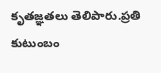కృతజ్ఞతలు తెలిపారు.ప్రతి కుటుంబం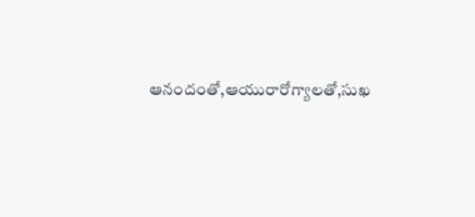ఆనందంతో,ఆయురారోగ్యాలతో,సుఖ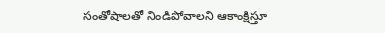సంతోషాలతో నిండిపోవాలని ఆకాంక్షిస్తూ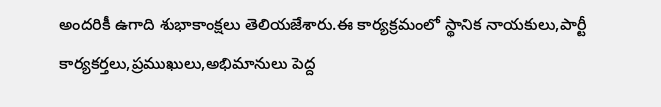అందరికీ ఉగాది శుభాకాంక్షలు తెలియజేశారు.ఈ కార్యక్రమంలో స్థానిక నాయకులు,పార్టీ కార్యకర్తలు,ప్రముఖులు,అభిమానులు పెద్ద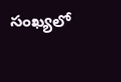సంఖ్యలో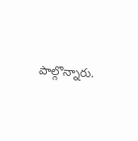పాల్గొన్నారు.